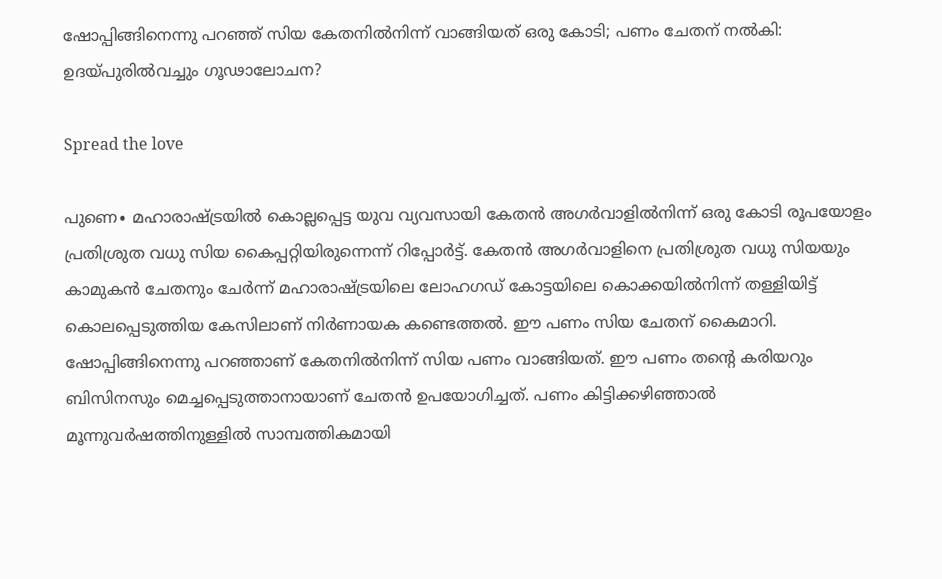ഷോപ്പിങ്ങിനെന്നു പറഞ്ഞ് സിയ കേതനിൽനിന്ന് വാങ്ങിയത് ഒരു കോടി; പണം ചേതന് നൽകി: ഉദയ്പുരിൽവച്ചും ഗൂഢാലോചന?

Spread the love

പുണെ∙ മഹാരാഷ്ട്രയിൽ കൊല്ലപ്പെട്ട ‌യുവ വ്യവസായി കേതൻ അഗർവാളിൽനിന്ന് ഒരു കോടി രൂപയോളം പ്രതിശ്രുത വധു സിയ കൈപ്പറ്റിയിരുന്നെന്ന് റിപ്പോർട്ട്. കേതൻ അഗർവാളിനെ പ്രതിശ്രുത വധു സിയയും കാമുകൻ ചേതനും ചേർന്ന് മഹാരാഷ്ട്രയിലെ ലോഹഗഡ് കോട്ടയിലെ കൊക്കയിൽനിന്ന് തള്ളിയിട്ട് കൊലപ്പെടുത്തിയ കേസിലാണ് നിർണായക കണ്ടെത്തൽ. ഈ പണം സിയ ചേതന് കൈമാറി‌. ഷോപ്പിങ്ങിനെന്നു പറഞ്ഞാണ് കേതനിൽനിന്ന് സിയ പണം വാങ്ങിയത്. ഈ പണം തന്റെ കരിയറും ബിസിനസും മെച്ചപ്പെടുത്താനായാണ് ചേതൻ ഉപയോഗിച്ചത്. പണം കിട്ടിക്കഴിഞ്ഞാൽ മൂന്നുവർഷത്തിനുള്ളിൽ സാമ്പത്തികമായി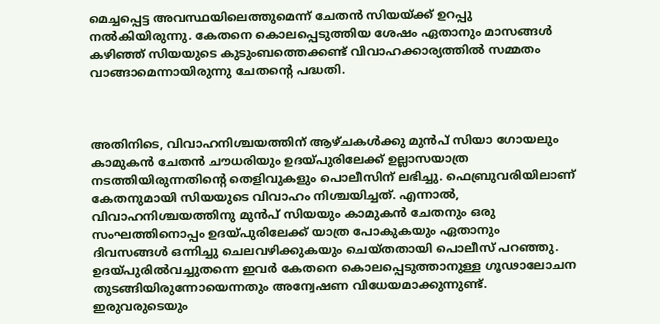മെച്ചപ്പെട്ട അവസ്ഥയിലെത്തുമെന്ന് ചേതൻ സിയയ്ക്ക് ഉറപ്പു നൽകിയിരുന്നു. കേതനെ കൊലപ്പെടുത്തിയ ശേഷം ഏതാനും മാസങ്ങൾ കഴിഞ്ഞ് സിയയുടെ കുടുംബത്തെക്കണ്ട് വിവാഹക്കാര്യത്തിൽ സമ്മതം വാങ്ങാമെന്നായിരുന്നു ചേതന്റെ പദ്ധതി.



അതിനിടെ, വിവാഹനിശ്ചയത്തിന് ആഴ്ചകൾക്കു മുൻപ് സിയാ ഗോയലും കാമുകൻ ചേതൻ ചൗധരിയും ഉദയ്പുരിലേക്ക് ഉല്ലാസയാത്ര നടത്തിയിരുന്നതിന്റെ തെളിവുകളും പൊലീസിന് ലഭിച്ചു. ഫെബ്രുവരിയിലാണ് കേതനുമായി സിയയുടെ വിവാഹം നിശ്ചയിച്ചത്. എന്നാൽ, വിവാഹനിശ്ചയത്തിനു മുൻപ് സിയയും കാമുകൻ ചേതനും ഒരു സംഘത്തിനൊപ്പം ഉദയ്‌പുരിലേക്ക് യാത്ര പോകുകയും ഏതാനും ദിവസങ്ങൾ ഒന്നിച്ചു ചെലവഴിക്കുകയും ചെയ്തതായി പൊലീസ് പറഞ്ഞു. ഉദയ്പുരിൽവച്ചുതന്നെ ഇവർ കേതനെ കൊലപ്പെടുത്താനുള്ള ഗൂഢാലോചന തുടങ്ങിയിരുന്നോയെന്നതും അന്വേഷണ വിധേയമാക്കുന്നുണ്ട്. ഇരുവരുടെയും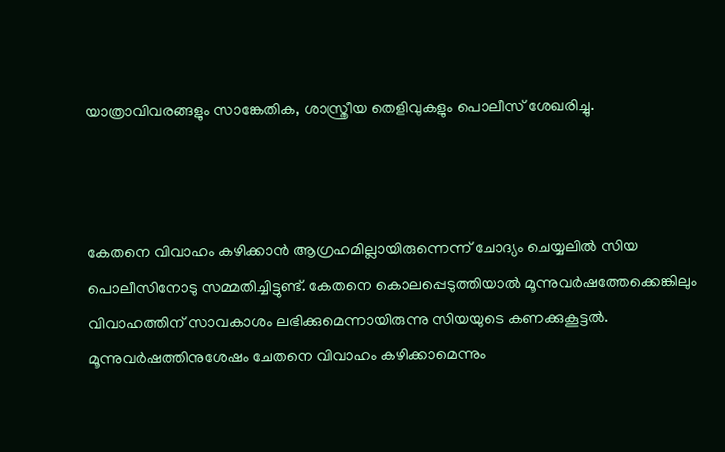യാത്രാവിവരങ്ങളും സാങ്കേതിക, ശാസ്ത്രീയ തെളിവുകളും പൊലീസ് ശേഖരിച്ചു.



കേതനെ വിവാഹം കഴിക്കാൻ ആഗ്രഹമില്ലായിരുന്നെന്ന് ചോദ്യം ചെയ്യലിൽ സിയ പൊലീസിനോടു സമ്മതിച്ചിട്ടുണ്ട്. കേതനെ കൊലപ്പെടുത്തിയാൽ മൂന്നുവർഷത്തേക്കെങ്കിലും വിവാഹത്തിന് സാവകാശം ലഭിക്കുമെന്നായിരുന്നു സിയയുടെ കണക്കുകൂട്ടൽ. മൂന്നുവർഷത്തിനുശേഷം ചേതനെ വിവാഹം കഴിക്കാമെന്നും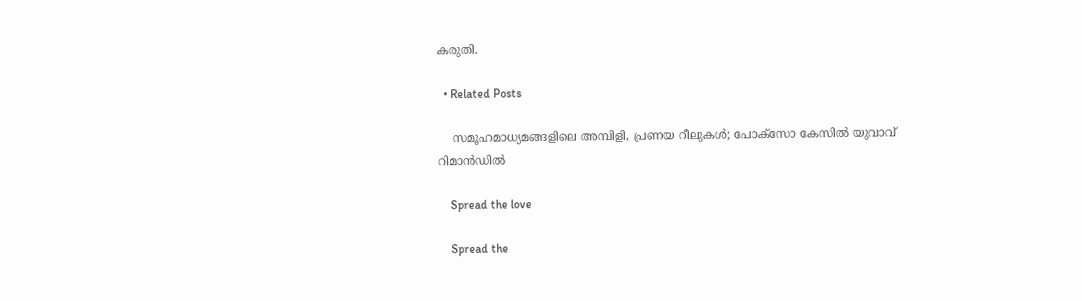കരുതി.

  • Related Posts

    സമൂഹമാധ്യമങ്ങളിലെ അമ്പിളി, പ്രണയ റീലുകൾ; പോക്സോ കേസിൽ യുവാവ് റിമാൻഡിൽ

    Spread the love

    Spread the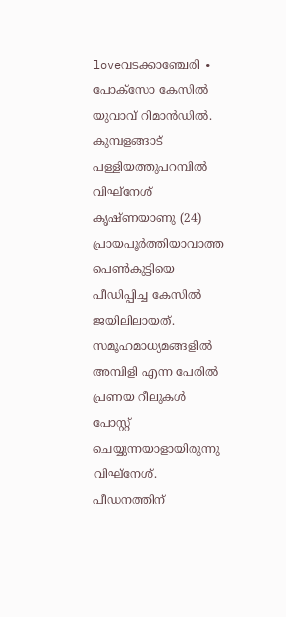loveവടക്കാഞ്ചേരി ∙ പോക്സോ കേസിൽ യുവാവ് റിമാൻഡിൽ. കുമ്പളങ്ങാട് പള്ളിയത്തുപറമ്പിൽ വിഘ്നേശ് കൃഷ്ണയാണു (24) പ്രായപൂർത്തിയാവാത്ത പെൺകുട്ടിയെ പീഡിപ്പിച്ച കേസിൽ ജയിലിലായത്. സമൂഹമാധ്യമങ്ങളിൽ അമ്പിളി എന്ന പേരിൽ പ്രണയ റീലുകൾ പോസ്റ്റ് ചെയ്യുന്നയാളായിരുന്നു വിഘ്നേശ്.   പീഡനത്തിന്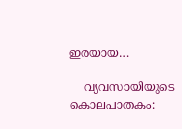ഇരയായ…

    വ്യവസായിയുടെ കൊലപാതകം: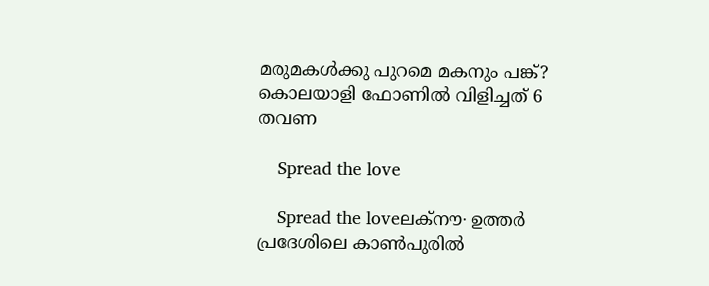മരുമകൾക്കു പുറമെ മകനും പങ്ക്? കൊലയാളി ഫോണിൽ വിളിച്ചത് 6 തവണ

    Spread the love

    Spread the loveലക്നൗ∙ ഉത്തർ പ്രദേശിലെ കാൺപുരിൽ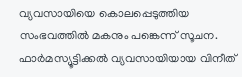വ്യവസായിയെ കൊലപ്പെടുത്തിയ സംഭവത്തിൽ മകനും പങ്കെന്ന് സൂചന. ഫാർമസ്യൂട്ടിക്കൽ വ്യവസായിയായ വിനീത്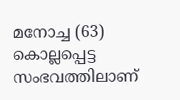മനോച്ച (63) കൊല്ലപ്പെട്ട സംഭവത്തിലാണ്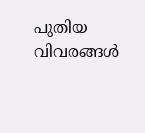പുതിയ വിവരങ്ങൾ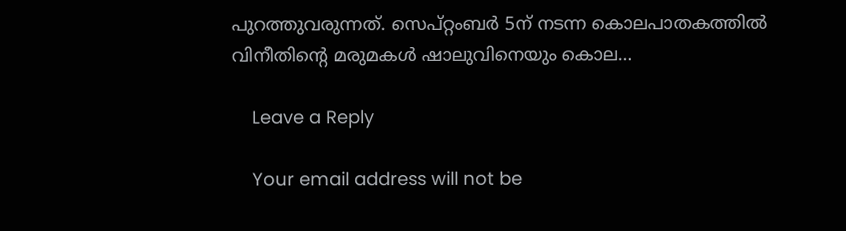പുറത്തുവരുന്നത്. സെപ്റ്റംബർ 5ന് നടന്ന കൊലപാതകത്തിൽ വിനീതിന്റെ മരുമകൾ ഷാലുവിനെയും കൊല…

    Leave a Reply

    Your email address will not be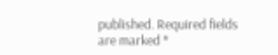published. Required fields are marked *